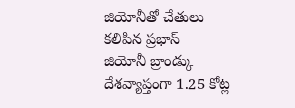జియోనీతో చేతులు కలిపిన ప్రభాస్
జియోనీ బ్రాండ్కు దేశవ్యాప్తంగా 1.25 కోట్ల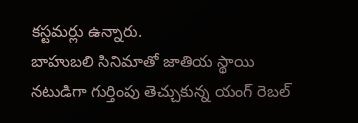కస్టమర్లు ఉన్నారు.
బాహుబలి సినిమాతో జాతియ స్థాయి నటుడిగా గుర్తింపు తెచ్చుకున్న యంగ్ రెబల్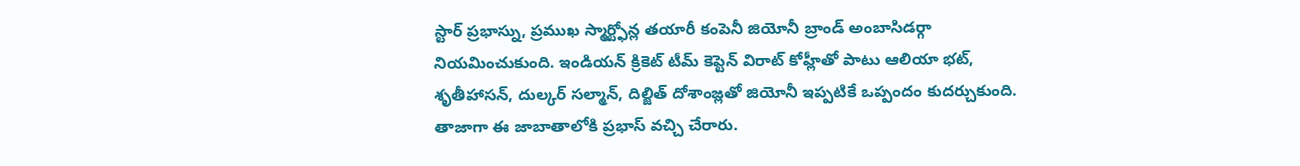స్టార్ ప్రభాస్ను, ప్రముఖ స్మార్ట్ఫోన్ల తయారీ కంపెనీ జియోనీ బ్రాండ్ అంబాసిడర్గా నియమించుకుంది. ఇండియన్ క్రికెట్ టీమ్ కెప్టెన్ విరాట్ కోహ్లీతో పాటు ఆలియా భట్, శృతీహాసన్, దుల్కర్ సల్మాన్, దిల్జిత్ దోశాంజ్లతో జియోనీ ఇప్పటికే ఒప్పందం కుదర్చుకుంది. తాజాగా ఈ జాబాతాలోకి ప్రభాస్ వచ్చి చేరారు.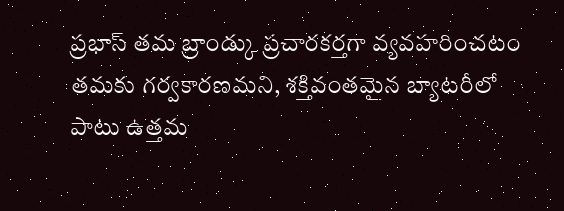ప్రభాస్ తమ బ్రాండ్కు ప్రచారకర్తగా వ్యవహరించటం తమకు గర్వకారణమని, శక్తివంతమైన బ్యాటరీలో పాటు ఉత్తమ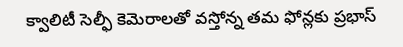క్వాలిటీ సెల్ఫీ కెమెరాలతో వస్తోన్న తమ ఫోన్లకు ప్రభాస్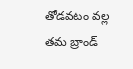తోడవటం వల్ల తమ బ్రాండ్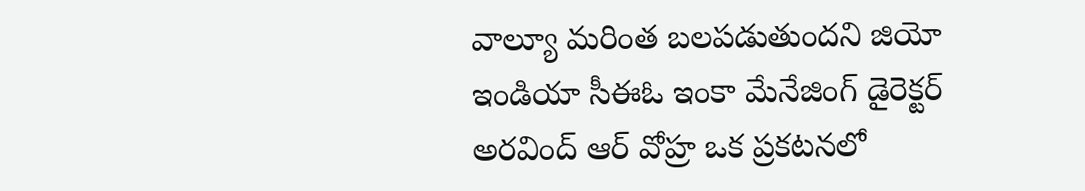వాల్యూ మరింత బలపడుతుందని జియో ఇండియా సీఈఓ ఇంకా మేనేజింగ్ డైరెక్టర్ అరవింద్ ఆర్ వోహ్ర ఒక ప్రకటనలో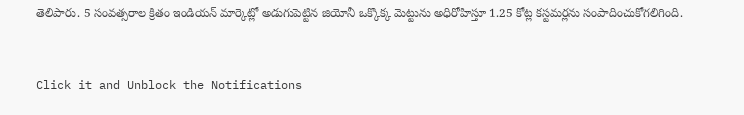తెలిపారు. 5 సంవత్సరాల క్రితం ఇండియన్ మార్కెట్లో అడుగుపెట్టిన జియోనీ ఒక్కొక్క మెట్టును అధిరోహిస్తూ 1.25 కోట్ల కస్టమర్లను సంపాదించుకోగలిగింది.


Click it and Unblock the Notifications